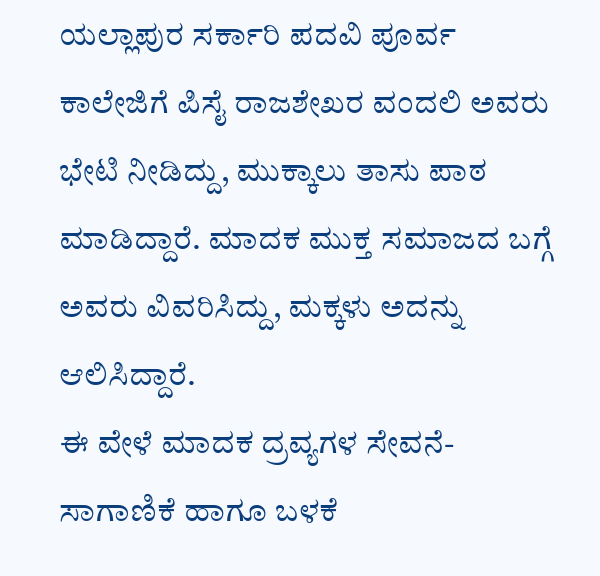ಯಲ್ಲಾಪುರ ಸರ್ಕಾರಿ ಪದವಿ ಪೂರ್ವ ಕಾಲೇಜಿಗೆ ಪಿಸೈ ರಾಜಶೇಖರ ವಂದಲಿ ಅವರು ಭೇಟಿ ನೀಡಿದ್ದು, ಮುಕ್ಕಾಲು ತಾಸು ಪಾಠ ಮಾಡಿದ್ದಾರೆ. ಮಾದಕ ಮುಕ್ತ ಸಮಾಜದ ಬಗ್ಗೆ ಅವರು ವಿವರಿಸಿದ್ದು, ಮಕ್ಕಳು ಅದನ್ನು ಆಲಿಸಿದ್ದಾರೆ.
ಈ ವೇಳೆ ಮಾದಕ ದ್ರವ್ಯಗಳ ಸೇವನೆ-ಸಾಗಾಣಿಕೆ ಹಾಗೂ ಬಳಕೆ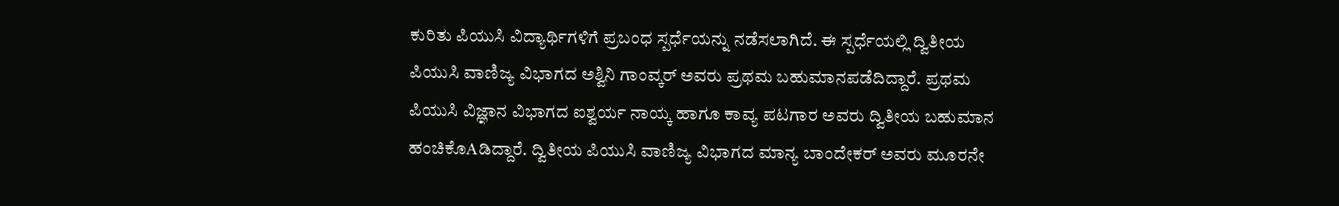ಕುರಿತು ಪಿಯುಸಿ ವಿದ್ಯಾರ್ಥಿಗಳಿಗೆ ಪ್ರಬಂಧ ಸ್ಪರ್ಧೆಯನ್ನು ನಡೆಸಲಾಗಿದೆ. ಈ ಸ್ಪರ್ಧೆಯಲ್ಲಿ ದ್ವಿತೀಯ ಪಿಯುಸಿ ವಾಣಿಜ್ಯ ವಿಭಾಗದ ಅಶ್ವಿನಿ ಗಾಂವ್ಕರ್ ಅವರು ಪ್ರಥಮ ಬಹುಮಾನಪಡೆದಿದ್ದಾರೆ. ಪ್ರಥಮ ಪಿಯುಸಿ ವಿಜ್ಞಾನ ವಿಭಾಗದ ಐಶ್ವರ್ಯ ನಾಯ್ಕ ಹಾಗೂ ಕಾವ್ಯ ಪಟಗಾರ ಅವರು ದ್ವಿತೀಯ ಬಹುಮಾನ ಹಂಚಿಕೊAಡಿದ್ದಾರೆ. ದ್ವಿತೀಯ ಪಿಯುಸಿ ವಾಣಿಜ್ಯ ವಿಭಾಗದ ಮಾನ್ಯ ಬಾಂದೇಕರ್ ಅವರು ಮೂರನೇ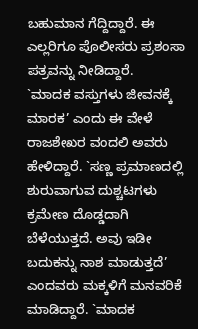ಬಹುಮಾನ ಗೆದ್ದಿದ್ದಾರೆ. ಈ ಎಲ್ಲರಿಗೂ ಪೊಲೀಸರು ಪ್ರಶಂಸಾ ಪತ್ರವನ್ನು ನೀಡಿದ್ದಾರೆ.
`ಮಾದಕ ವಸ್ತುಗಳು ಜೀವನಕ್ಕೆ ಮಾರಕ’ ಎಂದು ಈ ವೇಳೆ ರಾಜಶೇಖರ ವಂದಲಿ ಅವರು ಹೇಳಿದ್ದಾರೆ. `ಸಣ್ಣ ಪ್ರಮಾಣದಲ್ಲಿ ಶುರುವಾಗುವ ದುಶ್ಚಟಗಳು ಕ್ರಮೇಣ ದೊಡ್ಡದಾಗಿ ಬೆಳೆಯುತ್ತದೆ. ಅವು ಇಡೀ ಬದುಕನ್ನು ನಾಶ ಮಾಡುತ್ತದೆ’ ಎಂದವರು ಮಕ್ಕಳಿಗೆ ಮನವರಿಕೆ ಮಾಡಿದ್ದಾರೆ. `ಮಾದಕ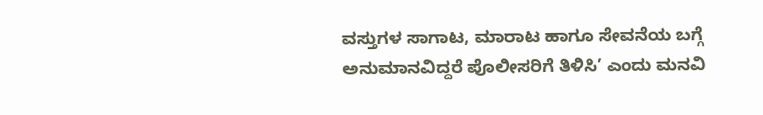ವಸ್ತುಗಳ ಸಾಗಾಟ, ಮಾರಾಟ ಹಾಗೂ ಸೇವನೆಯ ಬಗ್ಗೆ ಅನುಮಾನವಿದ್ದರೆ ಪೊಲೀಸರಿಗೆ ತಿಳಿಸಿ’ ಎಂದು ಮನವಿ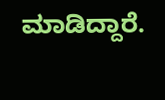ಮಾಡಿದ್ದಾರೆ.